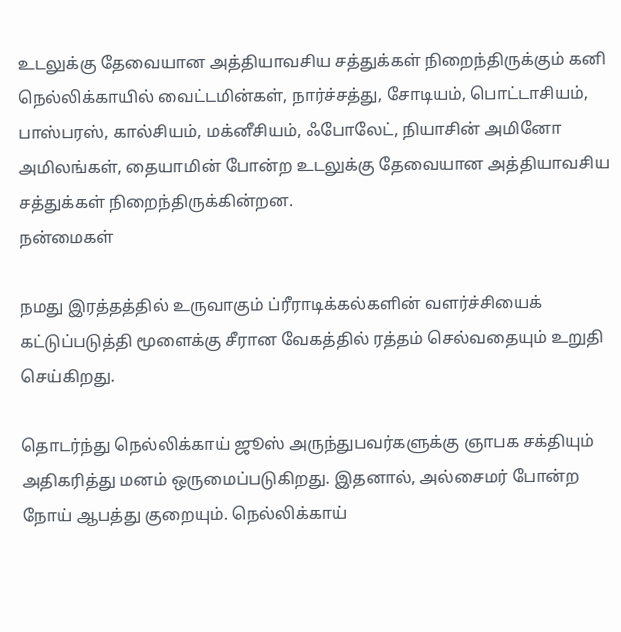உடலுக்கு தேவையான அத்தியாவசிய சத்துக்கள் நிறைந்திருக்கும் கனி
நெல்லிக்காயில் வைட்டமின்கள், நார்ச்சத்து, சோடியம், பொட்டாசியம், பாஸ்பரஸ், கால்சியம், மக்னீசியம், ஃபோலேட், நியாசின் அமினோ அமிலங்கள், தையாமின் போன்ற உடலுக்கு தேவையான அத்தியாவசிய சத்துக்கள் நிறைந்திருக்கின்றன.
நன்மைகள்

நமது இரத்தத்தில் உருவாகும் ப்ரீராடிக்கல்களின் வளர்ச்சியைக் கட்டுப்படுத்தி மூளைக்கு சீரான வேகத்தில் ரத்தம் செல்வதையும் உறுதி செய்கிறது.

தொடர்ந்து நெல்லிக்காய் ஜூஸ் அருந்துபவர்களுக்கு ஞாபக சக்தியும் அதிகரித்து மனம் ஒருமைப்படுகிறது. இதனால், அல்சைமர் போன்ற நோய் ஆபத்து குறையும். நெல்லிக்காய்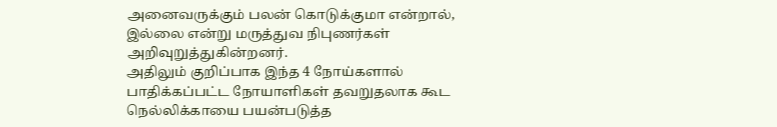அனைவருக்கும் பலன் கொடுக்குமா என்றால், இல்லை என்று மருத்துவ நிபுணர்கள் அறிவுறுத்துகின்றனர்.
அதிலும் குறிப்பாக இந்த 4 நோய்களால் பாதிக்கப்பட்ட நோயாளிகள் தவறுதலாக கூட நெல்லிக்காயை பயன்படுத்த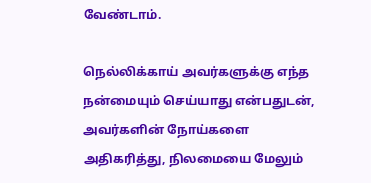வேண்டாம்.

நெல்லிக்காய் அவர்களுக்கு எந்த நன்மையும் செய்யாது என்பதுடன், அவர்களின் நோய்களை அதிகரித்து, நிலமையை மேலும்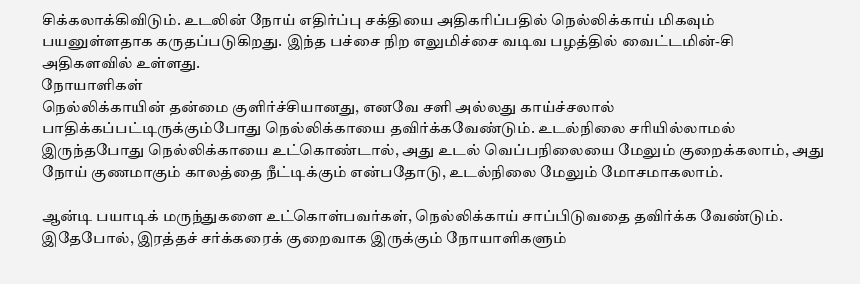சிக்கலாக்கிவிடும். உடலின் நோய் எதிர்ப்பு சக்தியை அதிகரிப்பதில் நெல்லிக்காய் மிகவும் பயனுள்ளதாக கருதப்படுகிறது. இந்த பச்சை நிற எலுமிச்சை வடிவ பழத்தில் வைட்டமின்-சி அதிகளவில் உள்ளது.
நோயாளிகள்
நெல்லிக்காயின் தன்மை குளிர்ச்சியானது, எனவே சளி அல்லது காய்ச்சலால் பாதிக்கப்பட்டிருக்கும்போது நெல்லிக்காயை தவிர்க்கவேண்டும். உடல்நிலை சரியில்லாமல் இருந்தபோது நெல்லிக்காயை உட்கொண்டால், அது உடல் வெப்பநிலையை மேலும் குறைக்கலாம், அது நோய் குணமாகும் காலத்தை நீட்டிக்கும் என்பதோடு, உடல்நிலை மேலும் மோசமாகலாம்.

ஆன்டி பயாடிக் மருந்துகளை உட்கொள்பவர்கள், நெல்லிக்காய் சாப்பிடுவதை தவிர்க்க வேண்டும். இதேபோல், இரத்தச் சர்க்கரைக் குறைவாக இருக்கும் நோயாளிகளும்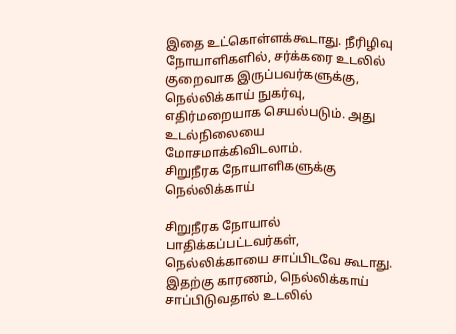இதை உட்கொள்ளக்கூடாது. நீரிழிவு நோயாளிகளில், சர்க்கரை உடலில் குறைவாக இருப்பவர்களுக்கு, நெல்லிக்காய் நுகர்வு, எதிர்மறையாக செயல்படும். அது உடல்நிலையை மோசமாக்கிவிடலாம்.
சிறுநீரக நோயாளிகளுக்கு நெல்லிக்காய்

சிறுநீரக நோயால் பாதிக்கப்பட்டவர்கள், நெல்லிக்காயை சாப்பிடவே கூடாது. இதற்கு காரணம், நெல்லிக்காய் சாப்பிடுவதால் உடலில்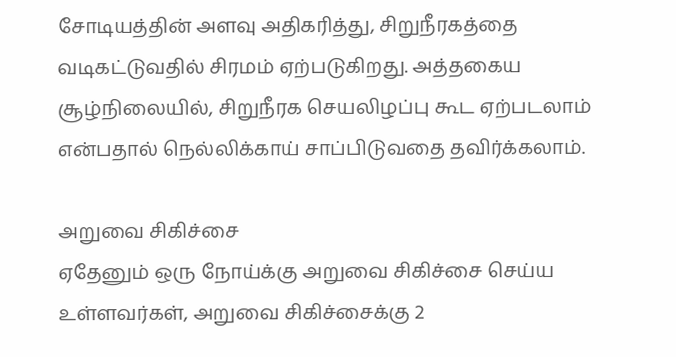சோடியத்தின் அளவு அதிகரித்து, சிறுநீரகத்தை வடிகட்டுவதில் சிரமம் ஏற்படுகிறது. அத்தகைய சூழ்நிலையில், சிறுநீரக செயலிழப்பு கூட ஏற்படலாம் என்பதால் நெல்லிக்காய் சாப்பிடுவதை தவிர்க்கலாம்.

அறுவை சிகிச்சை
ஏதேனும் ஒரு நோய்க்கு அறுவை சிகிச்சை செய்ய உள்ளவர்கள், அறுவை சிகிச்சைக்கு 2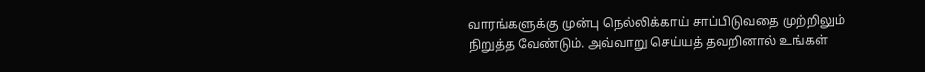வாரங்களுக்கு முன்பு நெல்லிக்காய் சாப்பிடுவதை முற்றிலும் நிறுத்த வேண்டும். அவ்வாறு செய்யத் தவறினால் உங்கள்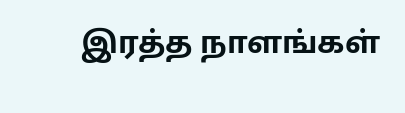இரத்த நாளங்கள்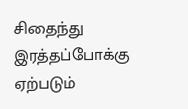சிதைந்து இரத்தப்போக்கு ஏற்படும்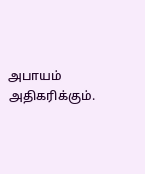அபாயம் அதிகரிக்கும்.